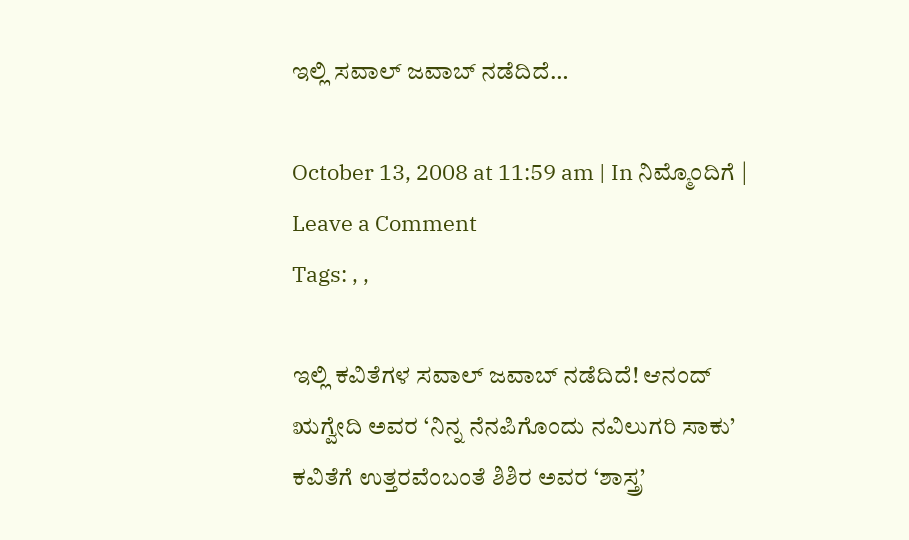ಇಲ್ಲಿ ಸವಾಲ್ ಜವಾಬ್ ನಡೆದಿದೆ…

October 13, 2008 at 11:59 am | In ನಿಮ್ಮೊಂದಿಗೆ | Leave a Comment
Tags: , ,

ಇಲ್ಲಿ ಕವಿತೆಗಳ ಸವಾಲ್ ಜವಾಬ್ ನಡೆದಿದೆ! ಆನಂದ್ ಋಗ್ವೇದಿ ಅವರ ‘ನಿನ್ನ ನೆನಪಿಗೊಂದು ನವಿಲುಗರಿ ಸಾಕು’ ಕವಿತೆಗೆ ಉತ್ತರವೆಂಬಂತೆ ಶಿಶಿರ ಅವರ ‘ಶಾಸ್ತ್ರ’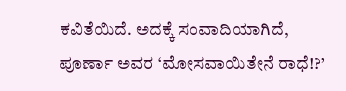ಕವಿತೆಯಿದೆ. ಅದಕ್ಕೆ ಸಂವಾದಿಯಾಗಿದೆ, ಪೂರ್ಣಾ ಅವರ ‘ಮೋಸವಾಯಿತೇನೆ ರಾಧೆ!?’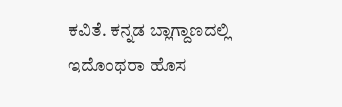ಕವಿತೆ. ಕನ್ನಡ ಬ್ಲಾಗ್ದಾಣದಲ್ಲಿ ಇದೊಂಥರಾ ಹೊಸ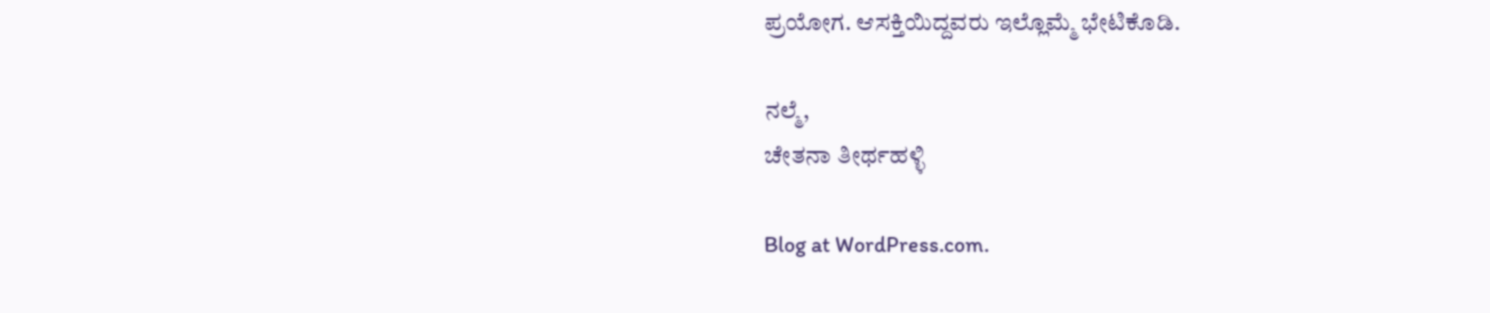ಪ್ರಯೋಗ. ಆಸಕ್ತಿಯಿದ್ದವರು ಇಲ್ಲೊಮ್ಮೆ ಭೇಟಿಕೊಡಿ.

ನಲ್ಮೆ,
ಚೇತನಾ ತೀರ್ಥಹಳ್ಳಿ

Blog at WordPress.com.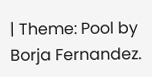| Theme: Pool by Borja Fernandez.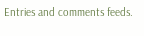Entries and comments feeds.